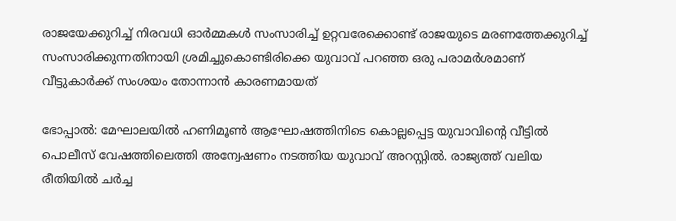രാജയേക്കുറിച്ച് നിരവധി ഓർമ്മകൾ സംസാരിച്ച് ഉറ്റവരേക്കൊണ്ട് രാജയുടെ മരണത്തേക്കുറിച്ച് സംസാരിക്കുന്നതിനായി ശ്രമിച്ചുകൊണ്ടിരിക്കെ യുവാവ് പറഞ്ഞ ഒരു പരാമ‍ർശമാണ് വീട്ടുകാർക്ക് സംശയം തോന്നാൻ കാരണമായത്

ഭോപ്പാൽ: മേഘാലയിൽ ഹണിമൂൺ ആഘോഷത്തിനിടെ കൊല്ലപ്പെട്ട യുവാവിന്റെ വീട്ടിൽ പൊലീസ് വേഷത്തിലെത്തി അന്വേഷണം നടത്തിയ യുവാവ് അറസ്റ്റിൽ. രാജ്യത്ത് വലിയ രീതിയിൽ ചർച്ച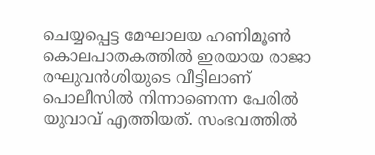ചെയ്യപ്പെട്ട മേഘാലയ ഹണിമൂൺ കൊലപാതകത്തിൽ ഇരയായ രാജാ രഘുവൻശിയുടെ വീട്ടിലാണ് പൊലീസിൽ നിന്നാണെന്ന പേരിൽ യുവാവ് എത്തിയത്. സംഭവത്തിൽ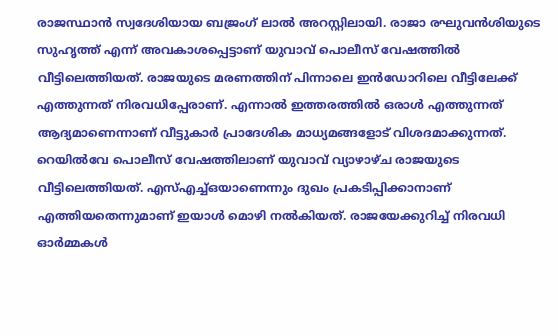രാജസ്ഥാൻ സ്വദേശിയായ ബജ്രംഗ് ലാൽ അറസ്റ്റിലായി. രാജാ രഘുവൻശിയുടെ സുഹൃത്ത് എന്ന് അവകാശപ്പെട്ടാണ് യുവാവ് പൊലീസ് വേഷത്തിൽ വീട്ടിലെത്തിയത്. രാജയുടെ മരണത്തിന് പിന്നാലെ ഇൻഡോറിലെ വീട്ടിലേക്ക് എത്തുന്നത് നിരവധിപ്പേരാണ്. എന്നാൽ ഇത്തരത്തിൽ ഒരാൾ എത്തുന്നത് ആദ്യമാണെന്നാണ് വീട്ടുകാർ പ്രാദേശിക മാധ്യമങ്ങളോട് വിശദമാക്കുന്നത്. റെയിൽവേ പൊലീസ് വേഷത്തിലാണ് യുവാവ് വ്യാഴാഴ്ച രാജയുടെ വീട്ടിലെത്തിയത്. എസ്എച്ച്ഒയാണെന്നും ദുഖം പ്രകടിപ്പിക്കാനാണ് എത്തിയതെന്നുമാണ് ഇയാൾ മൊഴി നൽകിയത്. രാജയേക്കുറിച്ച് നിരവധി ഓർമ്മകൾ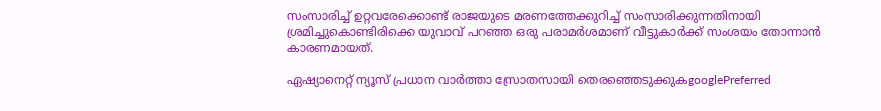സംസാരിച്ച് ഉറ്റവരേക്കൊണ്ട് രാജയുടെ മരണത്തേക്കുറിച്ച് സംസാരിക്കുന്നതിനായി ശ്രമിച്ചുകൊണ്ടിരിക്കെ യുവാവ് പറഞ്ഞ ഒരു പരാമ‍ർശമാണ് വീട്ടുകാർക്ക് സംശയം തോന്നാൻ കാരണമായത്.

ഏഷ്യാനെറ്റ് ന്യൂസ് പ്രധാന വാർത്താ സ്രോതസായി തെരഞ്ഞെടുക്കുകgooglePreferred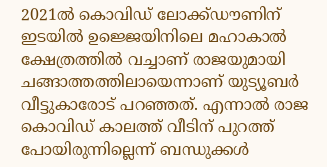2021ൽ കൊവിഡ് ലോക്ക്ഡൗണിന് ഇടയിൽ ഉജ്ജെയിനിലെ മഹാകാൽ ക്ഷേത്രത്തിൽ വച്ചാണ് രാജയുമായി ചങ്ങാത്തത്തിലായെന്നാണ് യുട്യൂബർ വീട്ടുകാരോട് പറഞ്ഞത്. എന്നാൽ രാജ കൊവിഡ് കാലത്ത് വീടിന് പുറത്ത് പോയിരുന്നില്ലെന്ന് ബന്ധുക്കൾ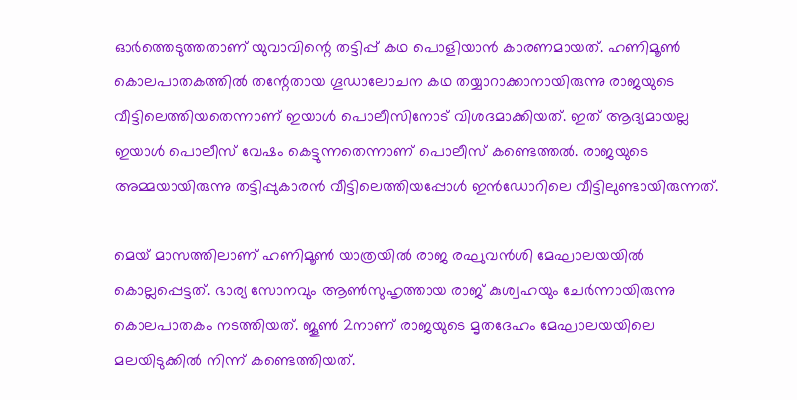ഓ‍ർത്തെടുത്തതാണ് യുവാവിന്റെ തട്ടിപ്പ് കഥ പൊളിയാൻ കാരണമായത്. ഹണിമൂൺ കൊലപാതകത്തിൽ തന്റേതായ ഗൂഡാലോചന കഥ തയ്യാറാക്കാനായിരുന്നു രാജയുടെ വീട്ടിലെത്തിയതെന്നാണ് ഇയാൾ പൊലീസിനോട് വിശദമാക്കിയത്. ഇത് ആദ്യമായല്ല ഇയാൾ പൊലീസ് വേഷം കെട്ടുന്നതെന്നാണ് പൊലീസ് കണ്ടെത്തൽ. രാജയുടെ അമ്മയായിരുന്നു തട്ടിപ്പുകാരൻ വീട്ടിലെത്തിയപ്പോൾ ഇൻഡോറിലെ വീട്ടിലുണ്ടായിരുന്നത്.

മെയ് മാസത്തിലാണ് ഹണിമൂൺ യാത്രയിൽ രാജ രഘുവൻശി മേഘാലയയിൽ കൊല്ലപ്പെട്ടത്. ഭാര്യ സോനവും ആൺസുഹൃത്തായ രാജ് കുശ്വഹയും ചേർന്നായിരുന്നു കൊലപാതകം നടത്തിയത്. ജൂൺ 2നാണ് രാജയുടെ മൃതദേഹം മേഘാലയയിലെ മലയിടുക്കിൽ നിന്ന് കണ്ടെത്തിയത്.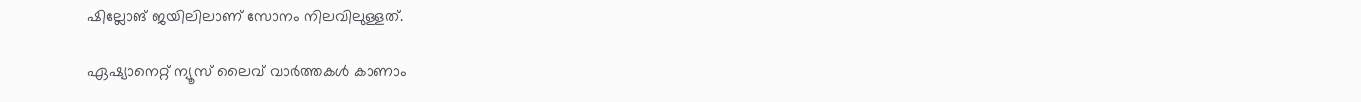ഷില്ലോങ് ജയിലിലാണ് സോനം നിലവിലുള്ളത്.

ഏഷ്യാനെറ്റ് ന്യൂസ് ലൈവ് വാർത്തകൾ കാണാം